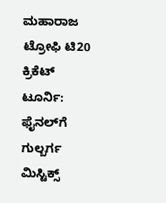ಮಹಾರಾಜ ಟ್ರೋಫಿ ಟಿ20 ಕ್ರಿಕೆಟ್‌ ಟೂರ್ನಿ: ಫೈನಲ್‌ಗೆ ಗುಲ್ಬರ್ಗ ಮಿಸ್ಟಿಕ್ಸ್‌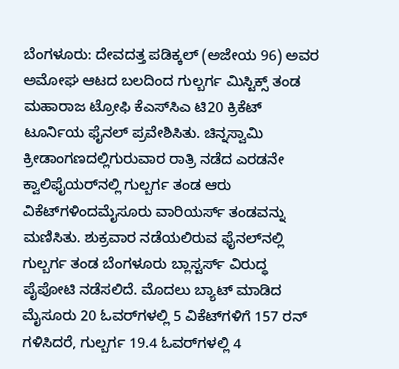ಬೆಂಗಳೂರು: ದೇವದತ್ತ ಪಡಿಕ್ಕಲ್‌ (ಅಜೇಯ 96) ಅವರ ಅಮೋಘ ಆಟದ ಬಲದಿಂದ ಗುಲ್ಬರ್ಗ ಮಿಸ್ಟಿಕ್ಸ್‌ ತಂಡ ಮಹಾರಾಜ ಟ್ರೋಫಿ ಕೆಎಸ್‌ಸಿಎ ಟಿ20 ಕ್ರಿಕೆಟ್‌ ಟೂರ್ನಿಯ ಫೈನಲ್‌ ಪ್ರವೇಶಿಸಿತು. ಚಿನ್ನಸ್ವಾಮಿ ಕ್ರೀಡಾಂಗಣದಲ್ಲಿಗುರುವಾರ ರಾತ್ರಿ ನಡೆದ ಎರಡನೇ ಕ್ವಾಲಿಫೈಯರ್‌ನಲ್ಲಿ ಗುಲ್ಬರ್ಗ ತಂಡ ಆರು ವಿಕೆಟ್‌ಗಳಿಂದಮೈಸೂರು ವಾರಿಯರ್ಸ್‌ ತಂಡವನ್ನು ಮಣಿಸಿತು. ಶುಕ್ರವಾರ ನಡೆಯಲಿರುವ ಫೈನಲ್‌ನಲ್ಲಿ ಗುಲ್ಬರ್ಗ ತಂಡ ಬೆಂಗಳೂರು ಬ್ಲಾಸ್ಟರ್ಸ್‌ ವಿರುದ್ಧ ಪೈಪೋಟಿ ನಡೆಸಲಿದೆ. ಮೊದಲು ಬ್ಯಾಟ್‌ ಮಾಡಿದ ಮೈಸೂರು 20 ಓವರ್‌ಗಳಲ್ಲಿ 5 ವಿಕೆಟ್‌ಗಳಿಗೆ 157 ರನ್ ಗಳಿಸಿದರೆ, ಗುಲ್ಬರ್ಗ 19.4 ಓವರ್‌ಗಳಲ್ಲಿ 4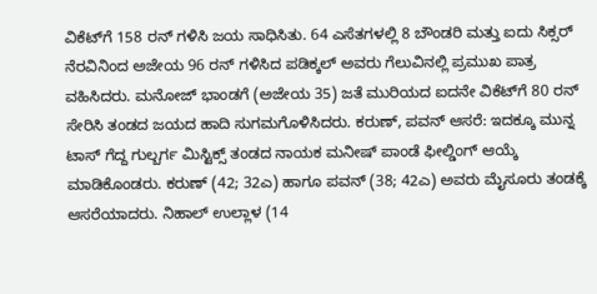ವಿಕೆಟ್‌ಗೆ 158 ರನ್‌ ಗಳಿಸಿ ಜಯ ಸಾಧಿಸಿತು. 64 ಎಸೆತಗಳಲ್ಲಿ 8 ಬೌಂಡರಿ ಮತ್ತು ಐದು ಸಿಕ್ಸರ್‌ ನೆರವಿನಿಂದ ಅಜೇಯ 96 ರನ್‌ ಗಳಿಸಿದ ಪಡಿಕ್ಕಲ್‌ ಅವರು ಗೆಲುವಿನಲ್ಲಿ ಪ್ರಮುಖ ಪಾತ್ರ ವಹಿಸಿದರು. ಮನೋಜ್‌ ಭಾಂಡಗೆ (ಅಜೇಯ 35) ಜತೆ ಮುರಿಯದ ಐದನೇ ವಿಕೆಟ್‌ಗೆ 80 ರನ್ ಸೇರಿಸಿ ತಂಡದ ಜಯದ ಹಾದಿ ಸುಗಮಗೊಳಿಸಿದರು. ಕರುಣ್‌, ಪವನ್‌ ಆಸರೆ: ಇದಕ್ಕೂ ಮುನ್ನ ಟಾಸ್ ಗೆದ್ದ ಗುಲ್ಬರ್ಗ ಮಿಸ್ಟಿಕ್ಸ್ ತಂಡದ ನಾಯಕ ಮನೀಷ್ ಪಾಂಡೆ ಫೀಲ್ಡಿಂಗ್ ಆಯ್ಕೆ ಮಾಡಿಕೊಂಡರು. ಕರುಣ್ (42; 32ಎ) ಹಾಗೂ ಪವನ್ (38; 42ಎ) ಅವರು ಮೈಸೂರು ತಂಡಕ್ಕೆ ಆಸರೆಯಾದರು. ನಿಹಾಲ್ ಉಲ್ಲಾಳ (14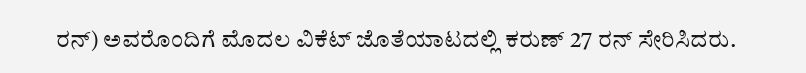ರನ್) ಅವರೊಂದಿಗೆ ಮೊದಲ ವಿಕೆಟ್ ಜೊತೆಯಾಟದಲ್ಲಿ ಕರುಣ್ 27 ರನ್‌ ಸೇರಿಸಿದರು.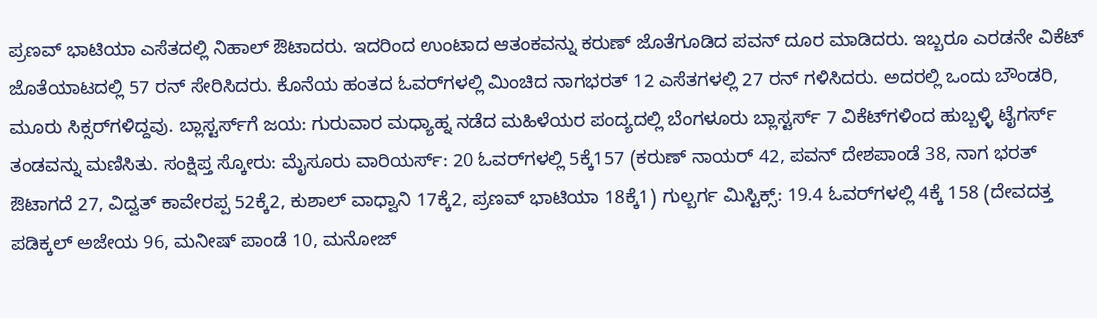ಪ್ರಣವ್ ಭಾಟಿಯಾ ಎಸೆತದಲ್ಲಿ ನಿಹಾಲ್ ಔಟಾದರು. ಇದರಿಂದ ಉಂಟಾದ ಆತಂಕವನ್ನು ಕರುಣ್ ಜೊತೆಗೂಡಿದ ಪವನ್ ದೂರ ಮಾಡಿದರು. ಇಬ್ಬರೂ ಎರಡನೇ ವಿಕೆಟ್ ಜೊತೆಯಾಟದಲ್ಲಿ 57 ರನ್ ಸೇರಿಸಿದರು. ಕೊನೆಯ ಹಂತದ ಓವರ್‌ಗಳಲ್ಲಿ ಮಿಂಚಿದ ನಾಗಭರತ್ 12 ಎಸೆತಗಳಲ್ಲಿ 27 ರನ್‌ ಗಳಿಸಿದರು. ಅದರಲ್ಲಿ ಒಂದು ಬೌಂಡರಿ, ಮೂರು ಸಿಕ್ಸರ್‌ಗಳಿದ್ದವು. ಬ್ಲಾಸ್ಟರ್ಸ್‌ಗೆ ಜಯ: ಗುರುವಾರ ಮಧ್ಯಾಹ್ನ ನಡೆದ ಮಹಿಳೆಯರ ಪಂದ್ಯದಲ್ಲಿ ಬೆಂಗಳೂರು ಬ್ಲಾಸ್ಟರ್ಸ್‌ 7 ವಿಕೆಟ್‌ಗಳಿಂದ ಹುಬ್ಬಳ್ಳಿ ಟೈಗರ್ಸ್‌ ತಂಡವನ್ನು ಮಣಿಸಿತು. ಸಂಕ್ಷಿಪ್ತ ಸ್ಕೋರು: ಮೈಸೂರು ವಾರಿಯರ್ಸ್: 20 ಓವರ್‌ಗಳಲ್ಲಿ 5ಕ್ಕೆ157 (ಕರುಣ್ ನಾಯರ್ 42, ಪವನ್ ದೇಶಪಾಂಡೆ 38, ನಾಗ ಭರತ್ ಔಟಾಗದೆ 27, ವಿದ್ವತ್ ಕಾವೇರಪ್ಪ 52ಕ್ಕೆ2, ಕುಶಾಲ್ ವಾಧ್ವಾನಿ 17ಕ್ಕೆ2, ಪ್ರಣವ್ ಭಾಟಿಯಾ 18ಕ್ಕೆ1) ಗುಲ್ಬರ್ಗ ಮಿಸ್ಟಿಕ್ಸ್‌: 19.4 ಓವರ್‌ಗಳಲ್ಲಿ 4ಕ್ಕೆ 158 (ದೇವದತ್ತ ಪಡಿಕ್ಕಲ್ ಅಜೇಯ 96, ಮನೀಷ್‌ ಪಾಂಡೆ 10, ಮನೋಜ್‌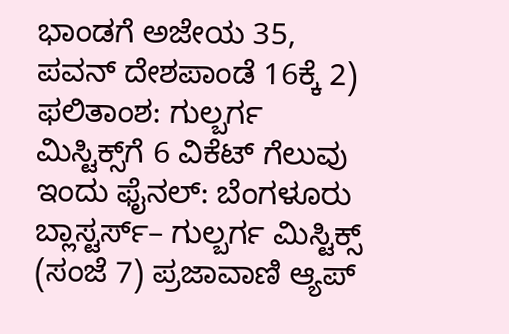ಭಾಂಡಗೆ ಅಜೇಯ 35, ಪವನ್‌ ದೇಶಪಾಂಡೆ 16ಕ್ಕೆ 2) ಫಲಿತಾಂಶ: ಗುಲ್ಬರ್ಗ ಮಿಸ್ಟಿಕ್ಸ್‌ಗೆ 6 ವಿಕೆಟ್‌ ಗೆಲುವು ಇಂದು ಫೈನಲ್‌: ಬೆಂಗಳೂರು ಬ್ಲಾಸ್ಟರ್ಸ್‌– ಗುಲ್ಬರ್ಗ ಮಿಸ್ಟಿಕ್ಸ್‌ (ಸಂಜೆ 7) ಪ್ರಜಾವಾಣಿ ಆ್ಯಪ್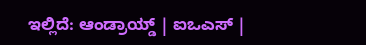ಇಲ್ಲಿದೆ: ಆಂಡ್ರಾಯ್ಡ್ | ಐಒಎಸ್ |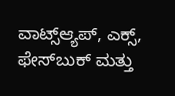ವಾಟ್ಸ್ಆ್ಯಪ್, ಎಕ್ಸ್, ಫೇಸ್‌ಬುಕ್ ಮತ್ತು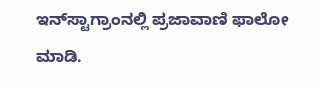ಇನ್‌ಸ್ಟಾಗ್ರಾಂನಲ್ಲಿ ಪ್ರಜಾವಾಣಿ ಫಾಲೋ ಮಾಡಿ.